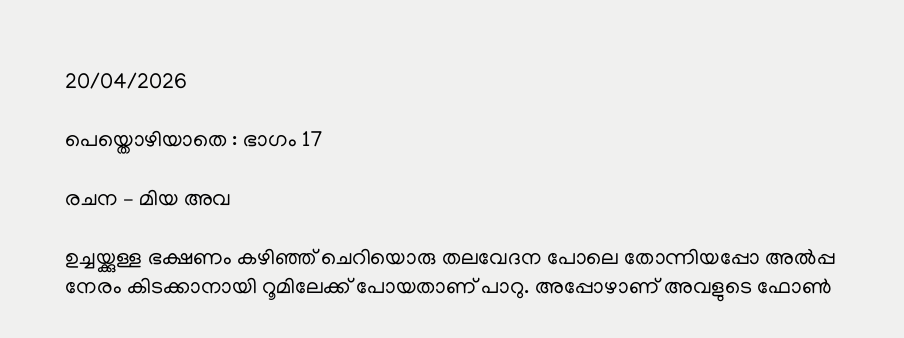20/04/2026

പെയ്തൊഴിയാതെ : ഭാഗം 17

രചന – മിയ അവ

ഉച്ചയ്ക്കുള്ള ഭക്ഷണം കഴിഞ്ഞ് ചെറിയൊരു തലവേദന പോലെ തോന്നിയപ്പോ അൽപ്പ നേരം കിടക്കാനായി റൂമിലേക്ക് പോയതാണ് പാറു. അപ്പോഴാണ് അവളുടെ ഫോൺ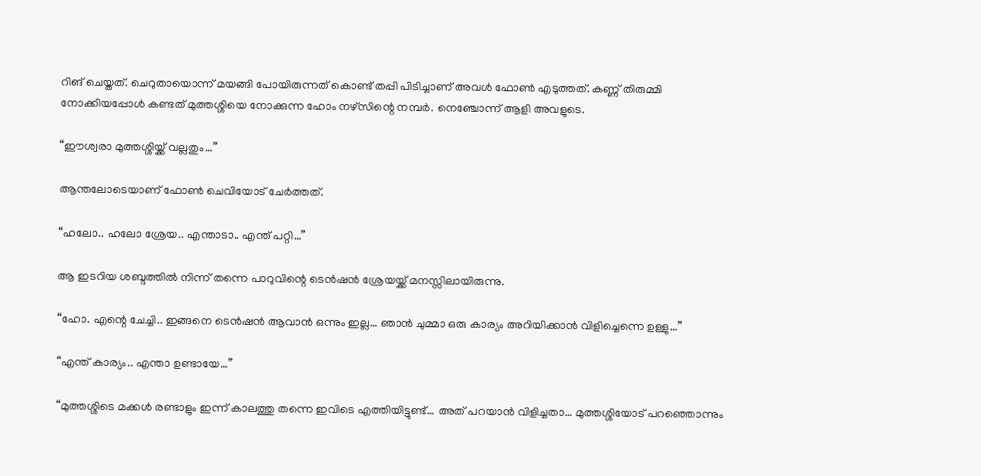റിങ് ചെയ്തത്. ചെറുതായൊന്ന് മയങ്ങി പോയിരുന്നത് കൊണ്ട് തപ്പി പിടിച്ചാണ് അവൾ ഫോൺ എടുത്തത്. കണ്ണ് തിരുമ്മി നോക്കിയപ്പോൾ കണ്ടത് മുത്തശ്ശിയെ നോക്കുന്ന ഹോം നഴ്സിന്റെ നമ്പർ. നെഞ്ചോന്ന് ആളി അവളുടെ.

“ഈശ്വരാ മുത്തശ്ശിയ്ക്ക് വല്ലതും…”

ആന്തലോടെയാണ് ഫോൺ ചെവിയോട് ചേർത്തത്.

“ഹലോ.. ഹലോ ശ്രേയ.. എന്താടാ.. എന്ത് പറ്റി…”

ആ ഇടറിയ ശബ്ദത്തിൽ നിന്ന് തന്നെ പാറുവിന്റെ ടെൻഷൻ ശ്രേയയ്ക്ക് മനസ്സിലായിരുന്നു.

“ഹോ. എന്റെ ചേച്ചി.. ഇങ്ങനെ ടെൻഷൻ ആവാൻ ഒന്നും ഇല്ല… ഞാൻ ചുമ്മാ ഒരു കാര്യം അറിയിക്കാൻ വിളിച്ചെന്നെ ഉള്ളു…”

“എന്ത് കാര്യം.. എന്താ ഉണ്ടായേ…”

“മുത്തശ്ശിടെ മക്കൾ രണ്ടാളും ഇന്ന് കാലത്തു തന്നെ ഇവിടെ എത്തിയിട്ടുണ്ട്… അത് പറയാൻ വിളിച്ചതാ… മുത്തശ്ശിയോട് പറഞ്ഞൊന്നും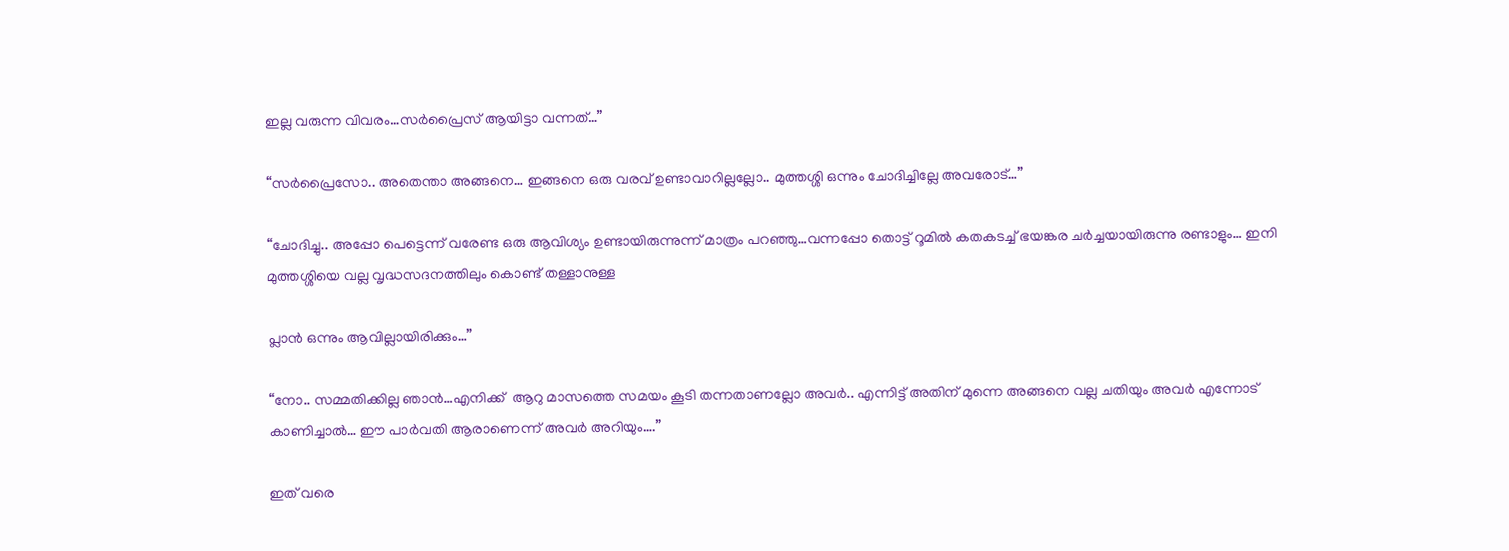ഇല്ല വരുന്ന വിവരം…സർപ്രൈസ് ആയിട്ടാ വന്നത്…”

“സർപ്രൈസോ.. അതെന്താ അങ്ങനെ… ഇങ്ങനെ ഒരു വരവ് ഉണ്ടാവാറില്ലല്ലോ.. മുത്തശ്ശി ഒന്നും ചോദിച്ചില്ലേ അവരോട്…”

“ചോദിച്ചു.. അപ്പോ പെട്ടെന്ന് വരേണ്ട ഒരു ആവിശ്യം ഉണ്ടായിരുന്നുന്ന് മാത്രം പറഞ്ഞു…വന്നപ്പോ തൊട്ട് റൂമിൽ കതകടച്ച് ഭയങ്കര ചർച്ചയായിരുന്നു രണ്ടാളും… ഇനി മുത്തശ്ശിയെ വല്ല വൃദ്ധസദനത്തിലും കൊണ്ട് തള്ളാനുള്ള

പ്ലാൻ ഒന്നും ആവില്ലായിരിക്കും…”

“നോ.. സമ്മതിക്കില്ല ഞാൻ…എനിക്ക്  ആറു മാസത്തെ സമയം കൂടി തന്നതാണല്ലോ അവർ.. എന്നിട്ട് അതിന് മുന്നെ അങ്ങനെ വല്ല ചതിയും അവർ എന്നോട് കാണിച്ചാൽ… ഈ പാർവതി ആരാണെന്ന് അവർ അറിയും….”

ഇത് വരെ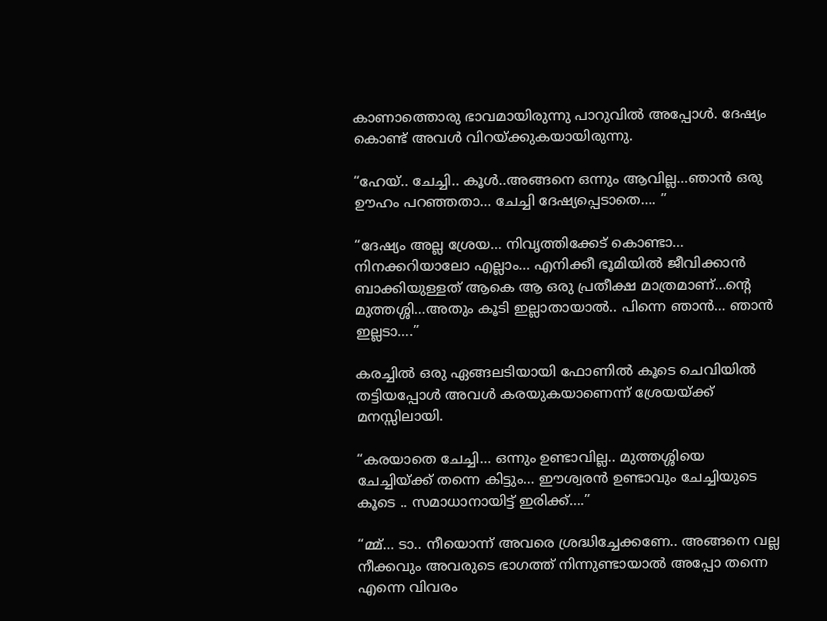കാണാത്തൊരു ഭാവമായിരുന്നു പാറുവിൽ അപ്പോൾ. ദേഷ്യം കൊണ്ട് അവൾ വിറയ്ക്കുകയായിരുന്നു.

“ഹേയ്.. ചേച്ചി.. കൂൾ..അങ്ങനെ ഒന്നും ആവില്ല…ഞാൻ ഒരു ഊഹം പറഞ്ഞതാ… ചേച്ചി ദേഷ്യപ്പെടാതെ…. ”

“ദേഷ്യം അല്ല ശ്രേയ… നിവൃത്തിക്കേട് കൊണ്ടാ… നിനക്കറിയാലോ എല്ലാം… എനിക്കീ ഭൂമിയിൽ ജീവിക്കാൻ ബാക്കിയുള്ളത് ആകെ ആ ഒരു പ്രതീക്ഷ മാത്രമാണ്…ന്റെ മുത്തശ്ശി…അതും കൂടി ഇല്ലാതായാൽ.. പിന്നെ ഞാൻ… ഞാൻ ഇല്ലടാ….”

കരച്ചിൽ ഒരു ഏങ്ങലടിയായി ഫോണിൽ കൂടെ ചെവിയിൽ തട്ടിയപ്പോൾ അവൾ കരയുകയാണെന്ന് ശ്രേയയ്ക്ക് മനസ്സിലായി.

“കരയാതെ ചേച്ചി… ഒന്നും ഉണ്ടാവില്ല.. മുത്തശ്ശിയെ ചേച്ചിയ്ക്ക് തന്നെ കിട്ടും… ഈശ്വരൻ ഉണ്ടാവും ചേച്ചിയുടെ കൂടെ .. സമാധാനായിട്ട് ഇരിക്ക്….”

“മ്മ്… ടാ.. നീയൊന്ന് അവരെ ശ്രദ്ധിച്ചേക്കണേ.. അങ്ങനെ വല്ല നീക്കവും അവരുടെ ഭാഗത്ത് നിന്നുണ്ടായാൽ അപ്പോ തന്നെ എന്നെ വിവരം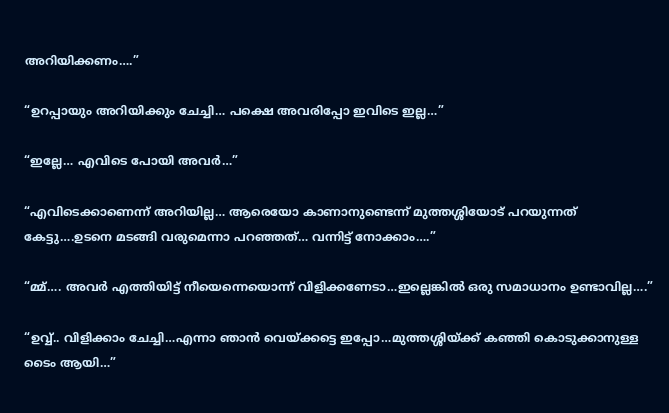അറിയിക്കണം….”

“ഉറപ്പായും അറിയിക്കും ചേച്ചി… പക്ഷെ അവരിപ്പോ ഇവിടെ ഇല്ല…”

“ഇല്ലേ… എവിടെ പോയി അവർ…”

“എവിടെക്കാണെന്ന് അറിയില്ല… ആരെയോ കാണാനുണ്ടെന്ന് മുത്തശ്ശിയോട് പറയുന്നത് കേട്ടു….ഉടനെ മടങ്ങി വരുമെന്നാ പറഞ്ഞത്… വന്നിട്ട് നോക്കാം….”

“മ്മ്…. അവർ എത്തിയിട്ട് നീയെന്നെയൊന്ന് വിളിക്കണേടാ…ഇല്ലെങ്കിൽ ഒരു സമാധാനം ഉണ്ടാവില്ല….”

“ഉവ്വ്.. വിളിക്കാം ചേച്ചി…എന്നാ ഞാൻ വെയ്ക്കട്ടെ ഇപ്പോ…മുത്തശ്ശിയ്ക്ക് കഞ്ഞി കൊടുക്കാനുള്ള ടൈം ആയി…”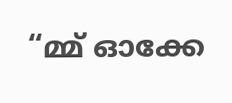“മ്മ് ഓക്കേ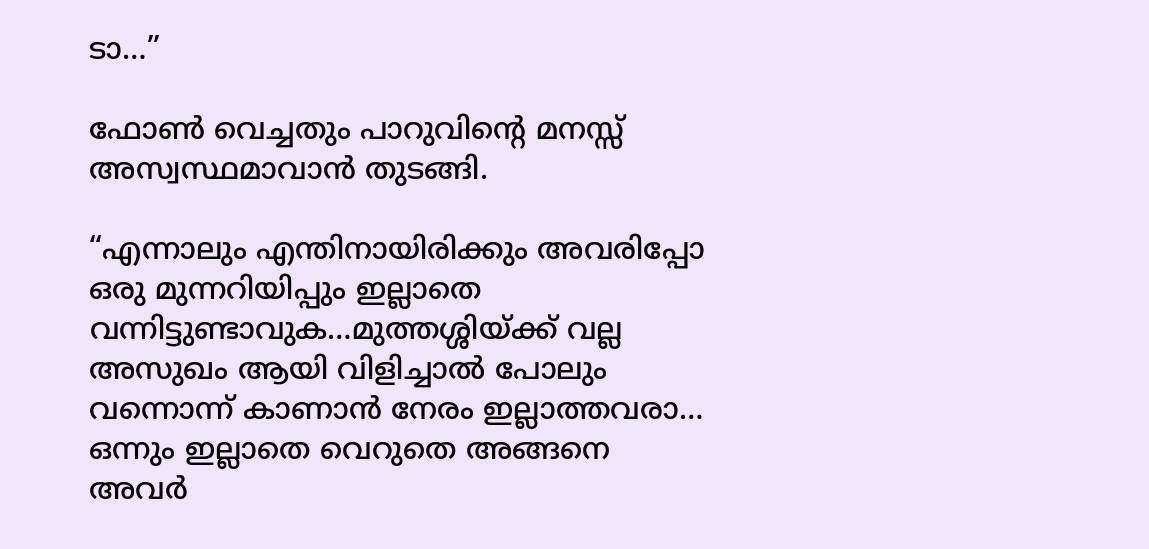ടാ…”

ഫോൺ വെച്ചതും പാറുവിന്റെ മനസ്സ് അസ്വസ്ഥമാവാൻ തുടങ്ങി.

“എന്നാലും എന്തിനായിരിക്കും അവരിപ്പോ ഒരു മുന്നറിയിപ്പും ഇല്ലാതെ വന്നിട്ടുണ്ടാവുക…മുത്തശ്ശിയ്ക്ക് വല്ല അസുഖം ആയി വിളിച്ചാൽ പോലും വന്നൊന്ന് കാണാൻ നേരം ഇല്ലാത്തവരാ… ഒന്നും ഇല്ലാതെ വെറുതെ അങ്ങനെ അവർ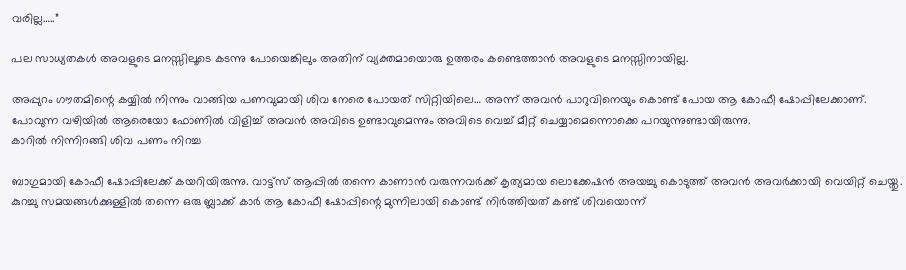വരില്ല…..”

പല സാധ്യതകൾ അവളുടെ മനസ്സിലൂടെ കടന്നു പോയെങ്കിലും അതിന് വ്യക്തമായൊരു ഉത്തരം കണ്ടെത്താൻ അവളുടെ മനസ്സിനായില്ല.

അപ്പുറം ഗൗതമിന്റെ കയ്യിൽ നിന്നും വാങ്ങിയ പണവുമായി ശിവ നേരെ പോയത് സിറ്റിയിലെ… അന്ന് അവൻ പാറുവിനെയും കൊണ്ട് പോയ ആ കോഫീ ഷോപ്പിലേക്കാണ്. പോവുന്ന വഴിയിൽ ആരെയോ ഫോണിൽ വിളിച്ച് അവൻ അവിടെ ഉണ്ടാവുമെന്നും അവിടെ വെച്ച് മീറ്റ് ചെയ്യാമെന്നൊക്കെ പറയുന്നുണ്ടായിരുന്നു.
കാറിൽ നിന്നിറങ്ങി ശിവ പണം നിറച്ച

ബാഗുമായി കോഫീ ഷോപ്പിലേക്ക് കയറിയിരുന്നു. വാട്ട്സ് ആപ്പിൽ തന്നെ കാണാൻ വരുന്നവർക്ക് കൃത്യമായ ലൊക്കേഷൻ അയച്ചു കൊടുത്ത് അവൻ അവർക്കായി വെയിറ്റ് ചെയ്തു. കുറച്ചു സമയങ്ങൾക്കുള്ളിൽ തന്നെ ഒരു ബ്ലാക്ക് കാർ ആ കോഫീ ഷോപ്പിന്റെ മുന്നിലായി കൊണ്ട് നിർത്തിയത് കണ്ട് ശിവയൊന്ന്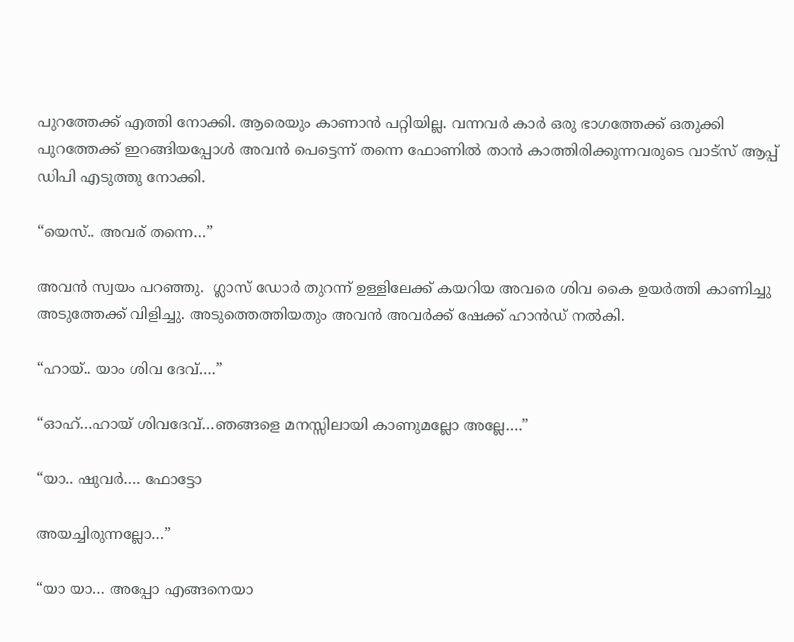പുറത്തേക്ക് എത്തി നോക്കി. ആരെയും കാണാൻ പറ്റിയില്ല. വന്നവർ കാർ ഒരു ഭാഗത്തേക്ക്‌ ഒതുക്കി പുറത്തേക്ക് ഇറങ്ങിയപ്പോൾ അവൻ പെട്ടെന്ന് തന്നെ ഫോണിൽ താൻ കാത്തിരിക്കുന്നവരുടെ വാട്സ് ആപ്പ് ഡിപി എടുത്തു നോക്കി.

“യെസ്.. അവര് തന്നെ…”

അവൻ സ്വയം പറഞ്ഞു.  ഗ്ലാസ്‌ ഡോർ തുറന്ന് ഉള്ളിലേക്ക് കയറിയ അവരെ ശിവ കൈ ഉയർത്തി കാണിച്ചു അടുത്തേക്ക് വിളിച്ചു. അടുത്തെത്തിയതും അവൻ അവർക്ക് ഷേക്ക്‌ ഹാൻഡ് നൽകി.

“ഹായ്.. യാം ശിവ ദേവ്….”

“ഓഹ്…ഹായ് ശിവദേവ്…ഞങ്ങളെ മനസ്സിലായി കാണുമല്ലോ അല്ലേ….”

“യാ.. ഷുവർ…. ഫോട്ടോ

അയച്ചിരുന്നല്ലോ…”

“യാ യാ… അപ്പോ എങ്ങനെയാ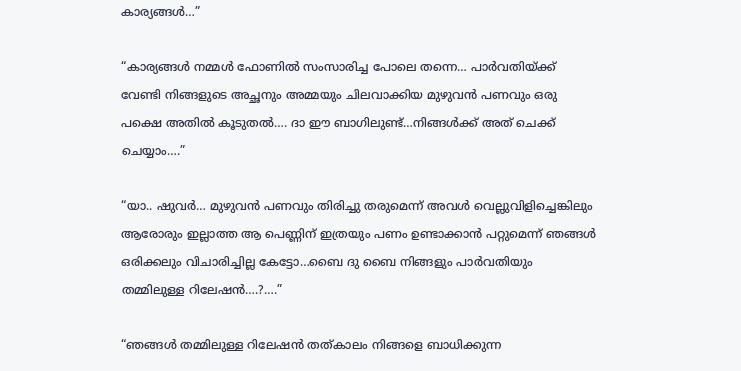കാര്യങ്ങൾ…”

“കാര്യങ്ങൾ നമ്മൾ ഫോണിൽ സംസാരിച്ച പോലെ തന്നെ… പാർവതിയ്ക്ക് വേണ്ടി നിങ്ങളുടെ അച്ഛനും അമ്മയും ചിലവാക്കിയ മുഴുവൻ പണവും ഒരു പക്ഷെ അതിൽ കൂടുതൽ…. ദാ ഈ ബാഗിലുണ്ട്…നിങ്ങൾക്ക് അത് ചെക്ക് ചെയ്യാം….”

“യാ.. ഷുവർ… മുഴുവൻ പണവും തിരിച്ചു തരുമെന്ന് അവൾ വെല്ലുവിളിച്ചെങ്കിലും ആരോരും ഇല്ലാത്ത ആ പെണ്ണിന് ഇത്രയും പണം ഉണ്ടാക്കാൻ പറ്റുമെന്ന് ഞങ്ങൾ ഒരിക്കലും വിചാരിച്ചില്ല കേട്ടോ…ബൈ ദു ബൈ നിങ്ങളും പാർവതിയും തമ്മിലുള്ള റിലേഷൻ….?….”

“ഞങ്ങൾ തമ്മിലുള്ള റിലേഷൻ തത്കാലം നിങ്ങളെ ബാധിക്കുന്ന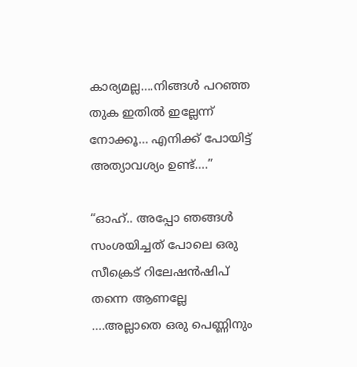കാര്യമല്ല….നിങ്ങൾ പറഞ്ഞ തുക ഇതിൽ ഇല്ലേന്ന് നോക്കൂ… എനിക്ക് പോയിട്ട് അത്യാവശ്യം ഉണ്ട്….”

“ഓഹ്.. അപ്പോ ഞങ്ങൾ സംശയിച്ചത് പോലെ ഒരു സീക്രെട് റിലേഷൻഷിപ് തന്നെ ആണല്ലേ ….അല്ലാതെ ഒരു പെണ്ണിനും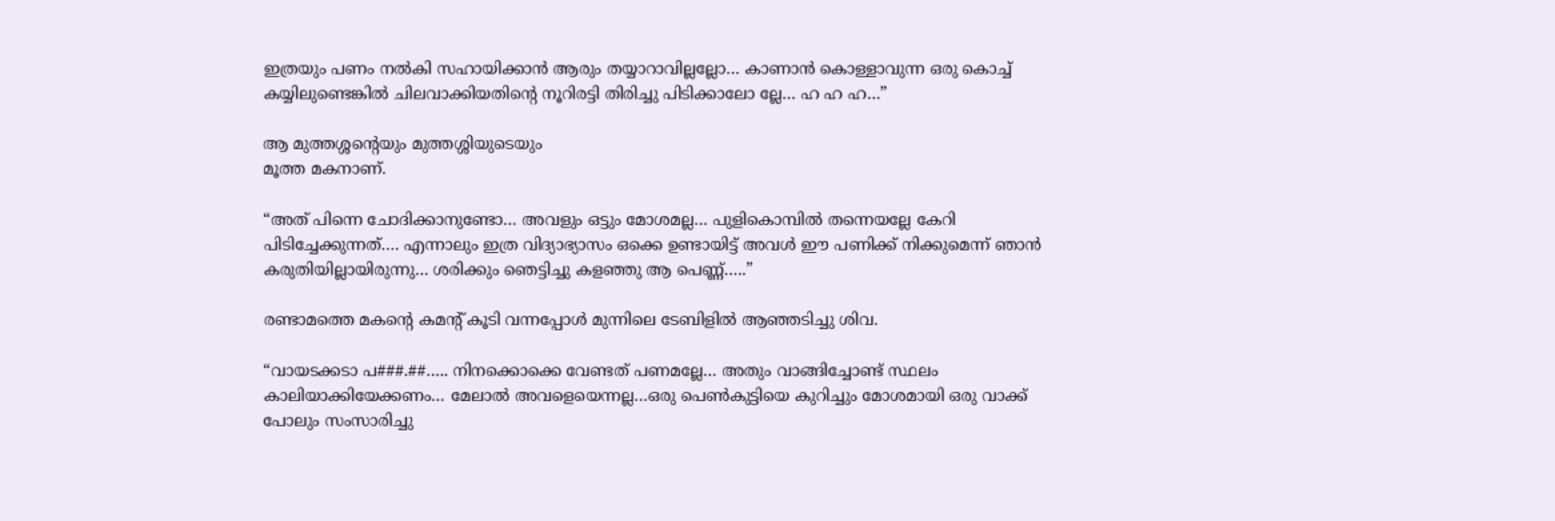ഇത്രയും പണം നൽകി സഹായിക്കാൻ ആരും തയ്യാറാവില്ലല്ലോ… കാണാൻ കൊള്ളാവുന്ന ഒരു കൊച്ച് കയ്യിലുണ്ടെങ്കിൽ ചിലവാക്കിയതിന്റെ നൂറിരട്ടി തിരിച്ചു പിടിക്കാലോ ല്ലേ… ഹ ഹ ഹ…”

ആ മുത്തശ്ശന്റെയും മുത്തശ്ശിയുടെയും
മൂത്ത മകനാണ്.

“അത് പിന്നെ ചോദിക്കാനുണ്ടോ… അവളും ഒട്ടും മോശമല്ല… പുളികൊമ്പിൽ തന്നെയല്ലേ കേറി പിടിച്ചേക്കുന്നത്…. എന്നാലും ഇത്ര വിദ്യാഭ്യാസം ഒക്കെ ഉണ്ടായിട്ട് അവൾ ഈ പണിക്ക് നിക്കുമെന്ന് ഞാൻ കരുതിയില്ലായിരുന്നു… ശരിക്കും ഞെട്ടിച്ചു കളഞ്ഞു ആ പെണ്ണ്…..”

രണ്ടാമത്തെ മകന്റെ കമന്റ്‌ കൂടി വന്നപ്പോൾ മുന്നിലെ ടേബിളിൽ ആഞ്ഞടിച്ചു ശിവ.

“വായടക്കടാ പ###.##….. നിനക്കൊക്കെ വേണ്ടത് പണമല്ലേ… അതും വാങ്ങിച്ചോണ്ട് സ്ഥലം കാലിയാക്കിയേക്കണം… മേലാൽ അവളെയെന്നല്ല…ഒരു പെൺകുട്ടിയെ കുറിച്ചും മോശമായി ഒരു വാക്ക് പോലും സംസാരിച്ചു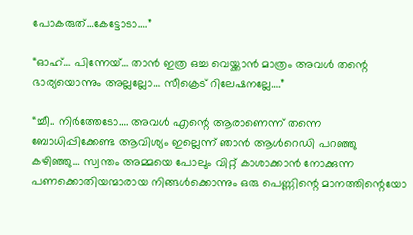പോകരുത്…കേട്ടോടാ….”

“ഓഹ്… പിന്നേയ്… താൻ ഇത്ര ഒച്ച വെയ്ക്കാൻ മാത്രം അവൾ തന്റെ ഭാര്യയൊന്നും അല്ലല്ലോ… സീക്രെട് റിലേഷനല്ലേ….”

“ച്ചീ.. നിർത്തേടോ…. അവൾ എന്റെ ആരാണെന്ന് തന്നെ ബോധിപ്പിക്കേണ്ട ആവിശ്യം ഇല്ലെന്ന് ഞാൻ ആൾറെഡി പറഞ്ഞു കഴിഞ്ഞു… സ്വന്തം അമ്മയെ പോലും വിറ്റ് കാശാക്കാൻ നോക്കുന്ന പണക്കൊതിയന്മാരായ നിങ്ങൾക്കൊന്നും ഒരു പെണ്ണിന്റെ മാനത്തിന്റെയോ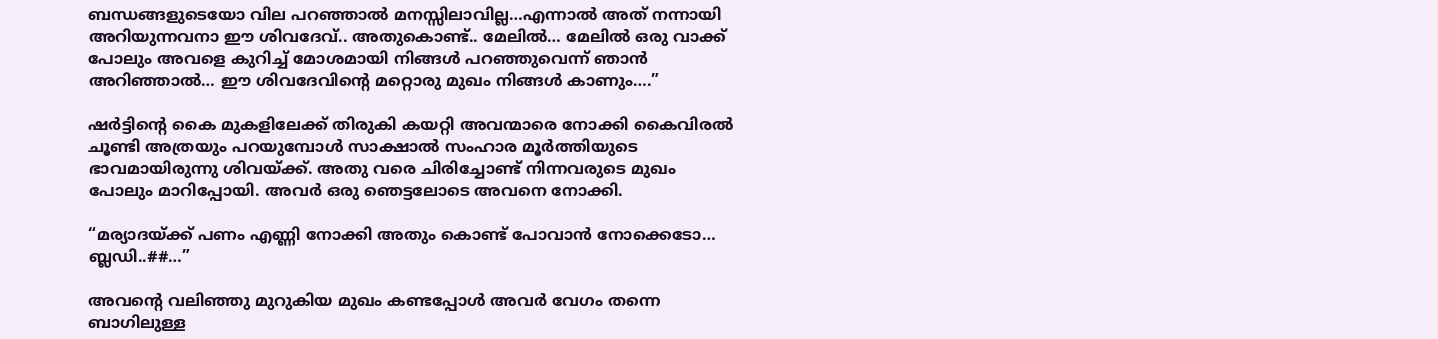ബന്ധങ്ങളുടെയോ വില പറഞ്ഞാൽ മനസ്സിലാവില്ല…എന്നാൽ അത് നന്നായി അറിയുന്നവനാ ഈ ശിവദേവ്.. അതുകൊണ്ട്.. മേലിൽ… മേലിൽ ഒരു വാക്ക് പോലും അവളെ കുറിച്ച് മോശമായി നിങ്ങൾ പറഞ്ഞുവെന്ന് ഞാൻ അറിഞ്ഞാൽ… ഈ ശിവദേവിന്റെ മറ്റൊരു മുഖം നിങ്ങൾ കാണും….”

ഷർട്ടിന്റെ കൈ മുകളിലേക്ക് തിരുകി കയറ്റി അവന്മാരെ നോക്കി കൈവിരൽ ചൂണ്ടി അത്രയും പറയുമ്പോൾ സാക്ഷാൽ സംഹാര മൂർത്തിയുടെ ഭാവമായിരുന്നു ശിവയ്ക്ക്. അതു വരെ ചിരിച്ചോണ്ട് നിന്നവരുടെ മുഖം പോലും മാറിപ്പോയി. അവർ ഒരു ഞെട്ടലോടെ അവനെ നോക്കി.

“മര്യാദയ്ക്ക് പണം എണ്ണി നോക്കി അതും കൊണ്ട് പോവാൻ നോക്കെടോ… ബ്ലഡി..##…”

അവന്റെ വലിഞ്ഞു മുറുകിയ മുഖം കണ്ടപ്പോൾ അവർ വേഗം തന്നെ ബാഗിലുള്ള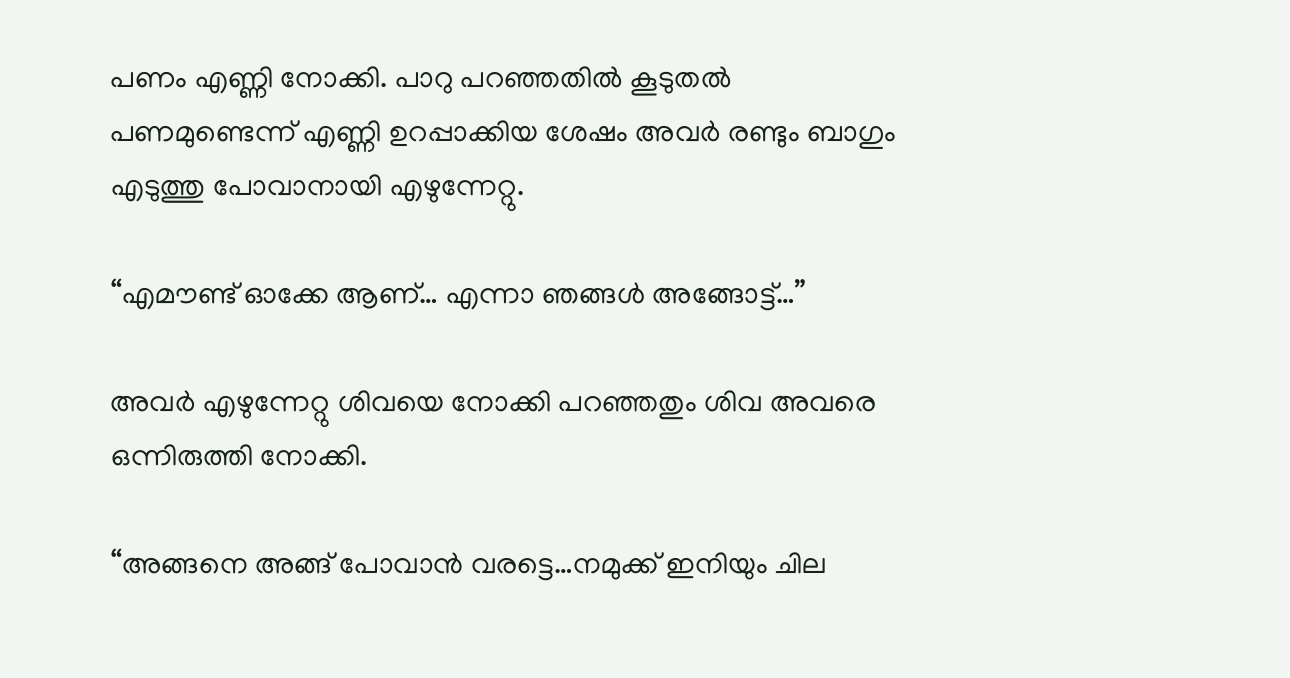പണം എണ്ണി നോക്കി. പാറു പറഞ്ഞതിൽ കൂടുതൽ പണമുണ്ടെന്ന് എണ്ണി ഉറപ്പാക്കിയ ശേഷം അവർ രണ്ടും ബാഗും എടുത്തു പോവാനായി എഴുന്നേറ്റു.

“എമൗണ്ട് ഓക്കേ ആണ്… എന്നാ ഞങ്ങൾ അങ്ങോട്ട്‌…”

അവർ എഴുന്നേറ്റു ശിവയെ നോക്കി പറഞ്ഞതും ശിവ അവരെ ഒന്നിരുത്തി നോക്കി.

“അങ്ങനെ അങ്ങ് പോവാൻ വരട്ടെ…നമുക്ക് ഇനിയും ചില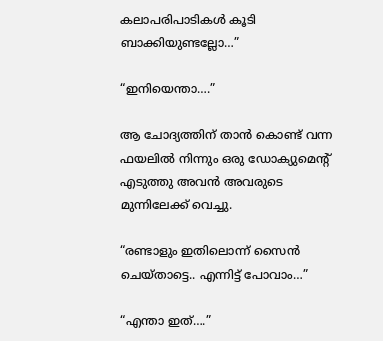കലാപരിപാടികൾ കൂടി ബാക്കിയുണ്ടല്ലോ…”

“ഇനിയെന്താ….”

ആ ചോദ്യത്തിന് താൻ കൊണ്ട് വന്ന ഫയലിൽ നിന്നും ഒരു ഡോക്യുമെന്റ് എടുത്തു അവൻ അവരുടെ മുന്നിലേക്ക് വെച്ചു.

“രണ്ടാളും ഇതിലൊന്ന് സൈൻ ചെയ്താട്ടെ.. എന്നിട്ട് പോവാം…”

“എന്താ ഇത്….”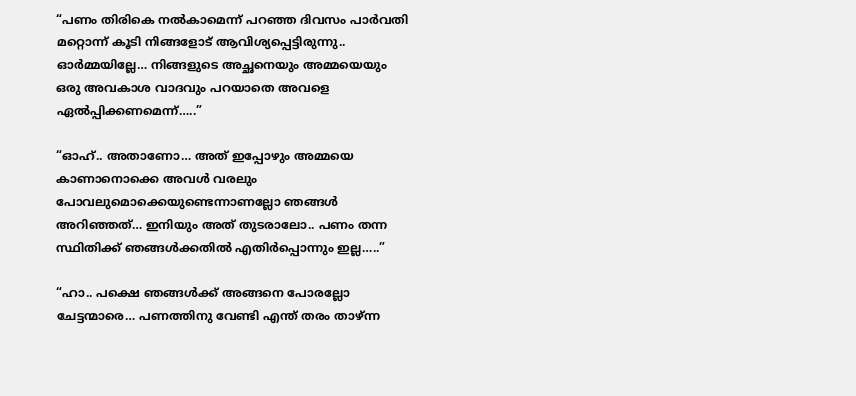“പണം തിരികെ നൽകാമെന്ന് പറഞ്ഞ ദിവസം പാർവതി മറ്റൊന്ന് കൂടി നിങ്ങളോട് ആവിശ്യപ്പെട്ടിരുന്നു.. ഓർമ്മയില്ലേ… നിങ്ങളുടെ അച്ഛനെയും അമ്മയെയും ഒരു അവകാശ വാദവും പറയാതെ അവളെ ഏൽപ്പിക്കണമെന്ന്…..”

“ഓഹ്.. അതാണോ… അത് ഇപ്പോഴും അമ്മയെ കാണാനൊക്കെ അവൾ വരലും പോവലുമൊക്കെയുണ്ടെന്നാണല്ലോ ഞങ്ങൾ അറിഞ്ഞത്… ഇനിയും അത് തുടരാലോ.. പണം തന്ന സ്ഥിതിക്ക് ഞങ്ങൾക്കതിൽ എതിർപ്പൊന്നും ഇല്ല…..”

“ഹാ.. പക്ഷെ ഞങ്ങൾക്ക് അങ്ങനെ പോരല്ലോ ചേട്ടന്മാരെ… പണത്തിനു വേണ്ടി എന്ത് തരം താഴ്ന്ന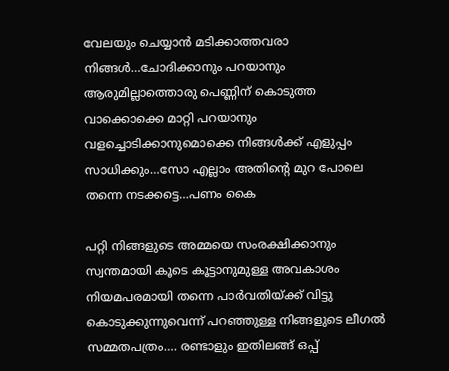വേലയും ചെയ്യാൻ മടിക്കാത്തവരാ നിങ്ങൾ…ചോദിക്കാനും പറയാനും ആരുമില്ലാത്തൊരു പെണ്ണിന് കൊടുത്ത വാക്കൊക്കെ മാറ്റി പറയാനും വളച്ചൊടിക്കാനുമൊക്കെ നിങ്ങൾക്ക് എളുപ്പം സാധിക്കും…സോ എല്ലാം അതിന്റെ മുറ പോലെ തന്നെ നടക്കട്ടെ…പണം കൈ

പറ്റി നിങ്ങളുടെ അമ്മയെ സംരക്ഷിക്കാനും സ്വന്തമായി കൂടെ കൂട്ടാനുമുള്ള അവകാശം നിയമപരമായി തന്നെ പാർവതിയ്ക്ക് വിട്ടു കൊടുക്കുന്നുവെന്ന് പറഞ്ഞുള്ള നിങ്ങളുടെ ലീഗൽ സമ്മതപത്രം…. രണ്ടാളും ഇതിലങ്ങ് ഒപ്പ്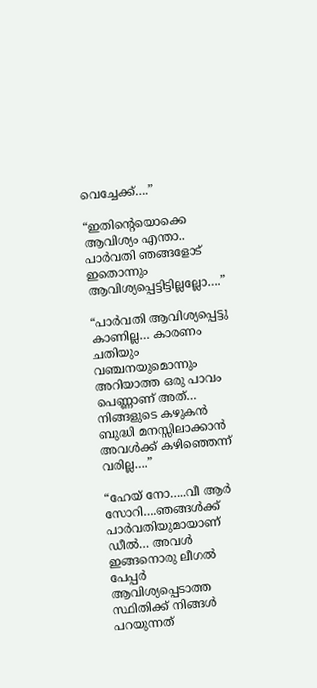വെച്ചേക്ക്….”

“ഇതിന്റെയൊക്കെ ആവിശ്യം എന്താ.. പാർവതി ഞങ്ങളോട് ഇതൊന്നും ആവിശ്യപ്പെട്ടിട്ടില്ലല്ലോ….”

“പാർവതി ആവിശ്യപ്പെട്ടു കാണില്ല… കാരണം ചതിയും വഞ്ചനയുമൊന്നും അറിയാത്ത ഒരു പാവം പെണ്ണാണ് അത്… നിങ്ങളുടെ കഴുകൻ ബുദ്ധി മനസ്സിലാക്കാൻ അവൾക്ക് കഴിഞ്ഞെന്ന് വരില്ല….”

“ഹേയ് നോ…..വീ ആർ സോറി….ഞങ്ങൾക്ക് പാർവതിയുമായാണ് ഡീൽ… അവൾ ഇങ്ങനൊരു ലീഗൽ പേപ്പർ ആവിശ്യപ്പെടാത്ത സ്ഥിതിക്ക് നിങ്ങൾ പറയുന്നത്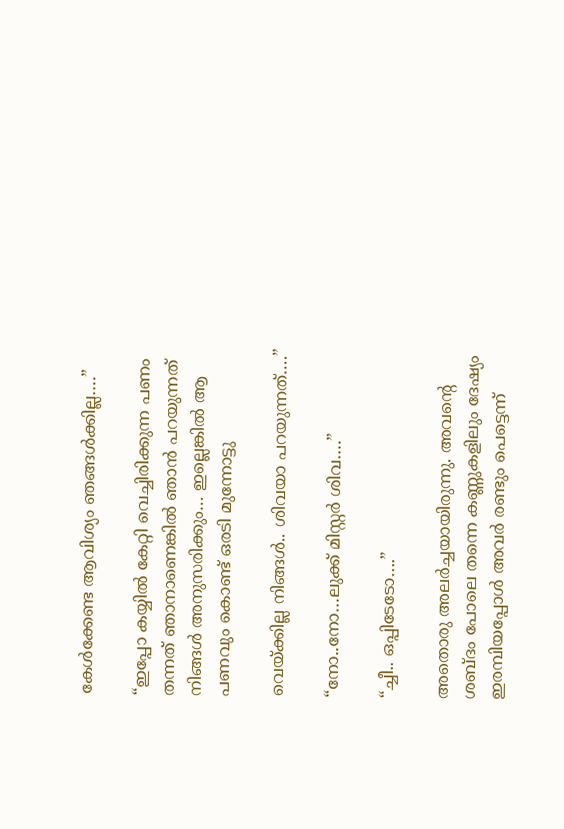കേൾക്കേണ്ട ആവിശ്യം ഞങ്ങൾക്കില്ല….”

“ഇപ്പോ കയ്യിൽ കേറ്റി വെച്ചിരിക്കുന്ന പണം തന്നത് ഞാനാണെങ്കിൽ ഞാൻ പറയുന്നത് നിങ്ങൾ അനുസരിക്കും… ഇല്ലെങ്കിൽ ആ പണവും കൊണ്ട് ഒരടി മുന്നോട്ടു

വെയ്ക്കില്ല നിങ്ങൾ.. ശിവയാ പറയുന്നത്….”

“നോ..നോ…ലുക്ക് മിസ്റ്റർ ശിവ….”

“ച്ചീ.. ഒപ്പിടേടോ….”

അതൊരു അലർച്ചയായിരുന്നു. അവന്റെ ശബ്ദം പോലെ തന്നെ കണ്ണുകളിലും ദേഷ്യം ഇരമ്പിയപ്പോൾ അവർ രണ്ടും പെട്ടെന്ന്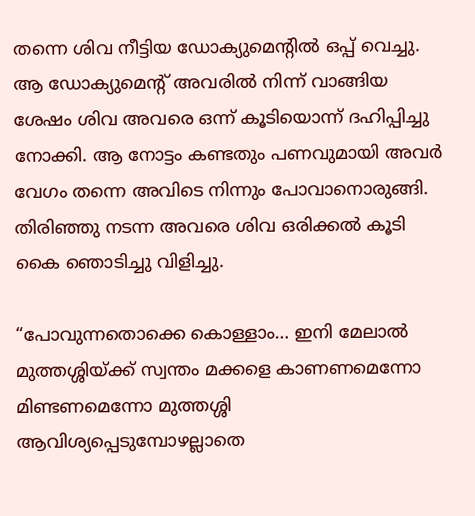തന്നെ ശിവ നീട്ടിയ ഡോക്യുമെന്റിൽ ഒപ്പ് വെച്ചു. ആ ഡോക്യുമെന്റ് അവരിൽ നിന്ന് വാങ്ങിയ ശേഷം ശിവ അവരെ ഒന്ന് കൂടിയൊന്ന് ദഹിപ്പിച്ചു നോക്കി. ആ നോട്ടം കണ്ടതും പണവുമായി അവർ വേഗം തന്നെ അവിടെ നിന്നും പോവാനൊരുങ്ങി. തിരിഞ്ഞു നടന്ന അവരെ ശിവ ഒരിക്കൽ കൂടി കൈ ഞൊടിച്ചു വിളിച്ചു.

“പോവുന്നതൊക്കെ കൊള്ളാം… ഇനി മേലാൽ മുത്തശ്ശിയ്ക്ക് സ്വന്തം മക്കളെ കാണണമെന്നോ മിണ്ടണമെന്നോ മുത്തശ്ശി ആവിശ്യപ്പെടുമ്പോഴല്ലാതെ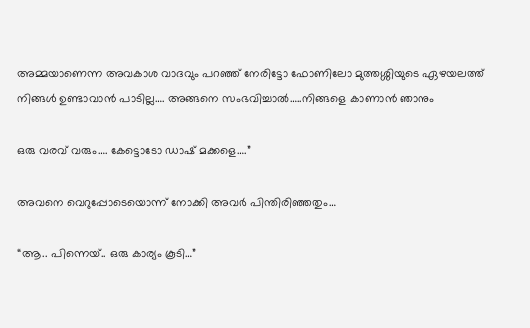അമ്മയാണെന്ന അവകാശ വാദവും പറഞ്ഞ് നേരിട്ടോ ഫോണിലോ മുത്തശ്ശിയുടെ ഏഴയലത്ത് നിങ്ങൾ ഉണ്ടാവാൻ പാടില്ല…. അങ്ങനെ സംഭവിച്ചാൽ…..നിങ്ങളെ കാണാൻ ഞാനും

ഒരു വരവ് വരും…. കേട്ടൊടോ ഡാഷ് മക്കളെ….”

അവനെ വെറുപ്പോടെയൊന്ന് നോക്കി അവർ പിന്തിരിഞ്ഞതും…

“ആ.. പിന്നെയ്.. ഒരു കാര്യം കൂടി…”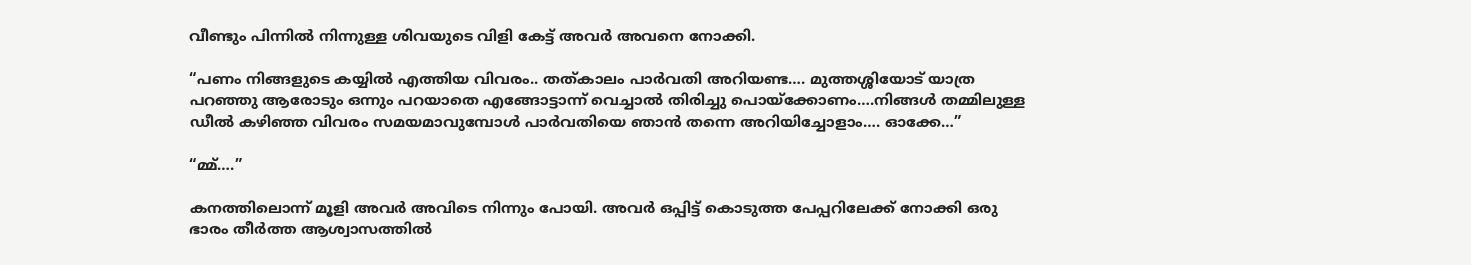വീണ്ടും പിന്നിൽ നിന്നുള്ള ശിവയുടെ വിളി കേട്ട് അവർ അവനെ നോക്കി.

“പണം നിങ്ങളുടെ കയ്യിൽ എത്തിയ വിവരം.. തത്കാലം പാർവതി അറിയണ്ട…. മുത്തശ്ശിയോട് യാത്ര പറഞ്ഞു ആരോടും ഒന്നും പറയാതെ എങ്ങോട്ടാന്ന് വെച്ചാൽ തിരിച്ചു പൊയ്ക്കോണം….നിങ്ങൾ തമ്മിലുള്ള ഡീൽ കഴിഞ്ഞ വിവരം സമയമാവുമ്പോൾ പാർവതിയെ ഞാൻ തന്നെ അറിയിച്ചോളാം…. ഓക്കേ…”

“മ്മ്….”

കനത്തിലൊന്ന് മൂളി അവർ അവിടെ നിന്നും പോയി. അവർ ഒപ്പിട്ട് കൊടുത്ത പേപ്പറിലേക്ക് നോക്കി ഒരു ഭാരം തീർത്ത ആശ്വാസത്തിൽ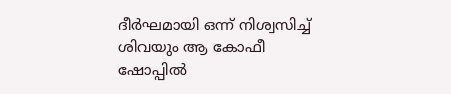ദീർഘമായി ഒന്ന് നിശ്വസിച്ച് ശിവയും ആ കോഫീ ഷോപ്പിൽ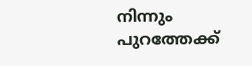നിന്നും പുറത്തേക്ക്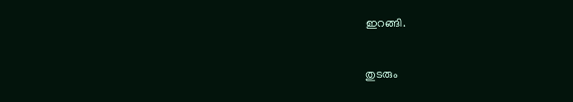ഇറങ്ങി.

തുടരും